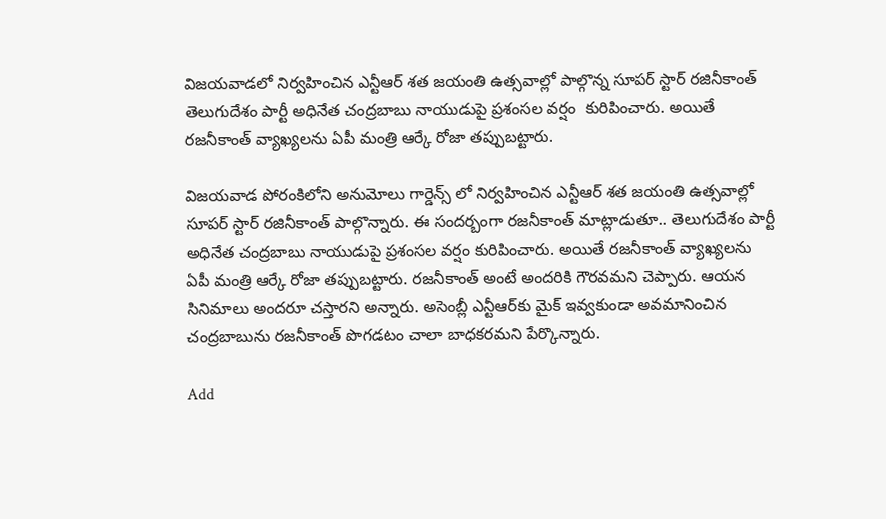విజయవాడలో నిర్వహించిన ఎన్టీఆర్ శత జయంతి ఉత్సవాల్లో పాల్గొన్న సూపర్ స్టార్ రజినీకాంత్ తెలుగుదేశం పార్టీ అధినేత చంద్రబాబు నాయుడుపై ప్రశంసల వర్షం  కురిపించారు. అయితే రజనీకాంత్ వ్యాఖ్యలను ఏపీ మంత్రి ఆర్కే రోజా తప్పుబట్టారు.

విజయవాడ పోరంకిలోని అనుమోలు గార్డెన్స్ లో నిర్వహించిన ఎన్టీఆర్ శత జయంతి ఉత్సవాల్లో సూపర్ స్టార్ రజినీకాంత్ పాల్గొన్నారు. ఈ సందర్బంగా రజనీకాంత్ మాట్లాడుతూ.. తెలుగుదేశం పార్టీ అధినేత చంద్రబాబు నాయుడుపై ప్రశంసల వర్షం కురిపించారు. అయితే రజనీకాంత్ వ్యాఖ్యలను ఏపీ మంత్రి ఆర్కే రోజా తప్పుబట్టారు. రజనీకాంత్ అంటే అందరికి గౌరవమని చెప్పారు. ఆయన సినిమాలు అందరూ చస్తారని అన్నారు. అసెంబ్లీ ఎన్టీఆర్‌కు మైక్ ఇవ్వకుండా అవమానించిన చంద్రబాబును రజనీకాంత్ పొగడటం చాలా బాధకరమని పేర్కొన్నారు.

Add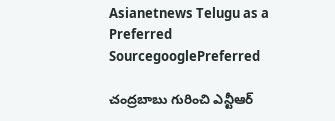Asianetnews Telugu as a Preferred SourcegooglePreferred

చంద్రబాబు గురించి ఎన్టీఆర్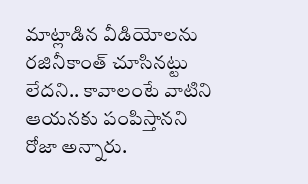మాట్లాడిన వీడియోలను రజినీకాంత్ చూసినట్టు లేదని.. కావాలంటే వాటిని ఆయనకు పంపిస్తానని రోజా అన్నారు.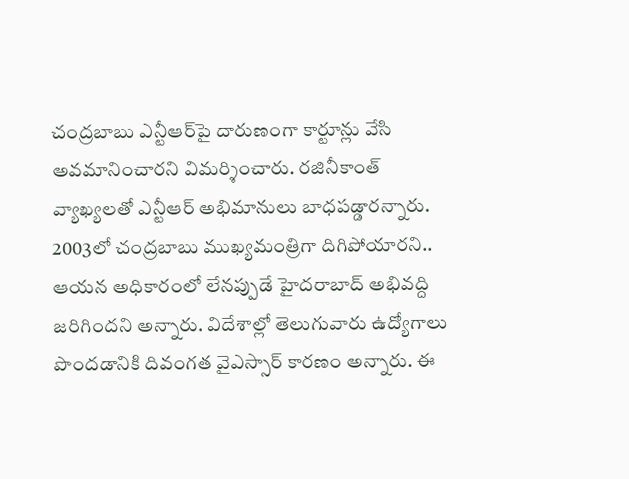చంద్రబాబు ఎన్టీఆర్‌పై దారుణంగా కార్టూన్లు వేసి అవమానించారని విమర్శించారు. రజినీకాంత్ వ్యాఖ్యలతో ఎన్టీఆర్ అభిమానులు బాధపడ్డారన్నారు. 2003లో చంద్రబాబు ముఖ్యమంత్రిగా దిగిపోయారని.. ఆయన అధికారంలో లేనప్పుడే హైదరాబాద్‌ అభివద్ది జరిగిందని అన్నారు. విదేశాల్లో తెలుగువారు ఉద్యోగాలు పొందడానికి దివంగత వైఎస్సార్ కారణం అన్నారు. ఈ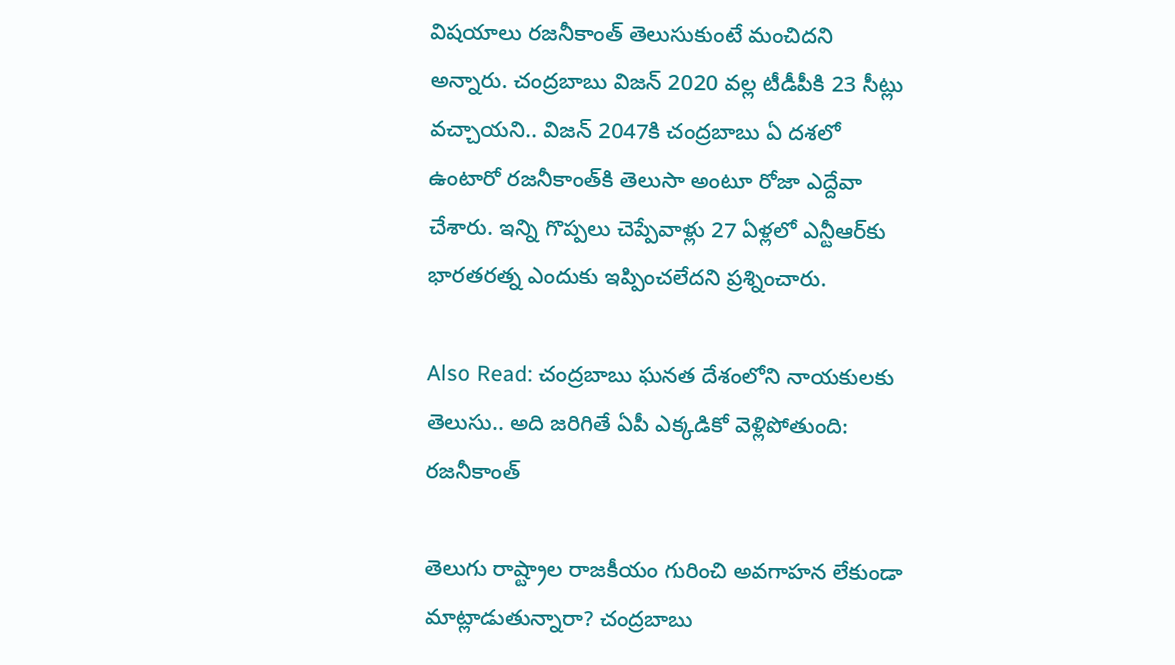విషయాలు రజనీకాంత్ తెలుసుకుంటే మంచిదని అన్నారు. చంద్రబాబు విజన్‌ 2020 వల్ల టీడీపీకి 23 సీట్లు వచ్చాయని.. విజన్‌ 2047కి చంద్రబాబు ఏ దశలో ఉంటారో రజనీకాంత్‌కి తెలుసా అంటూ రోజా ఎద్దేవా చేశారు. ఇన్ని గొప్పలు చెప్పేవాళ్లు 27 ఏళ్లలో ఎన్టీఆర్‌కు భారతరత్న ఎందుకు ఇప్పించలేదని ప్రశ్నించారు.

Also Read: చంద్రబాబు ఘనత దేశంలోని నాయకులకు తెలుసు.. అది జరిగితే ఏపీ ఎక్కడికో వెళ్లిపోతుంది: రజనీకాంత్

తెలుగు రాష్ట్రాల రాజకీయం గురించి అవగాహన లేకుండా మాట్లాడుతున్నారా? చంద్రబాబు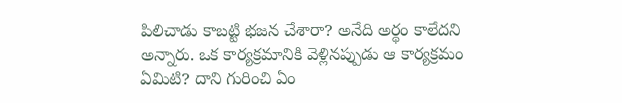పిలిచాడు కాబట్టి భజన చేశారా? అనేది అర్థం కాలేదని అన్నారు. ఒక కార్యక్రమానికి వెళ్లినప్పుడు ఆ కార్యక్రమం ఏమిటి? దాని గురించి ఏం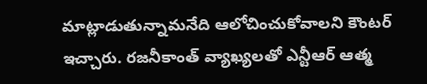మాట్లాడుతున్నామనేది ఆలోచించుకోవాలని కౌంటర్ ఇచ్చారు. రజనీకాంత్ వ్యాఖ్యలతో ఎన్టీఆర్ ఆత్మ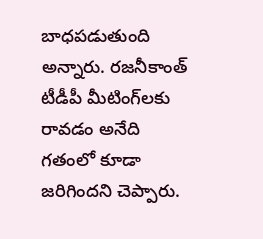బాధపడుతుంది అన్నారు. రజనీకాంత్ టీడీపీ మీటింగ్‌లకు రావడం అనేది గతంలో కూడా జరిగిందని చెప్పారు.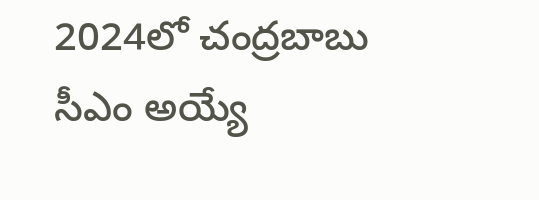2024లో చంద్రబాబు సీఎం అయ్యే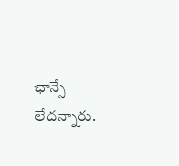ఛాన్సే లేదన్నారు.